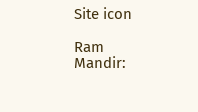Site icon

Ram Mandir: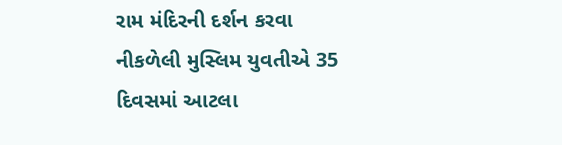રામ મંદિરની દર્શન કરવા નીકળેલી મુસ્લિમ યુવતીએ 35 દિવસમાં આટલા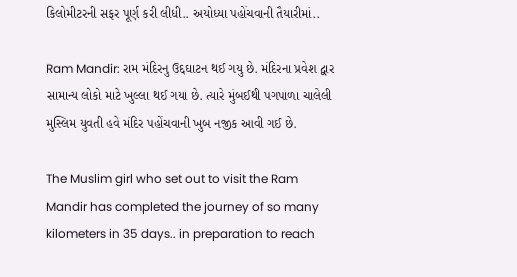કિલોમીટરની સફર પૂર્ણ કરી લીધી.. અયોધ્યા પહોંચવાની તૈયારીમાં..

Ram Mandir: રામ મંદિરનુ ઉદ્દઘાટન થઈ ગયુ છે. મંદિરના પ્રવેશ દ્વાર સામાન્ય લોકો માટે ખુલ્લા થઈ ગયા છે. ત્યારે મુંબઈથી પગપાળા ચાલેલી મુસ્લિમ યુવતી હવે મંદિર પહોંચવાની ખુબ નજીક આવી ગઈ છે.

The Muslim girl who set out to visit the Ram Mandir has completed the journey of so many kilometers in 35 days.. in preparation to reach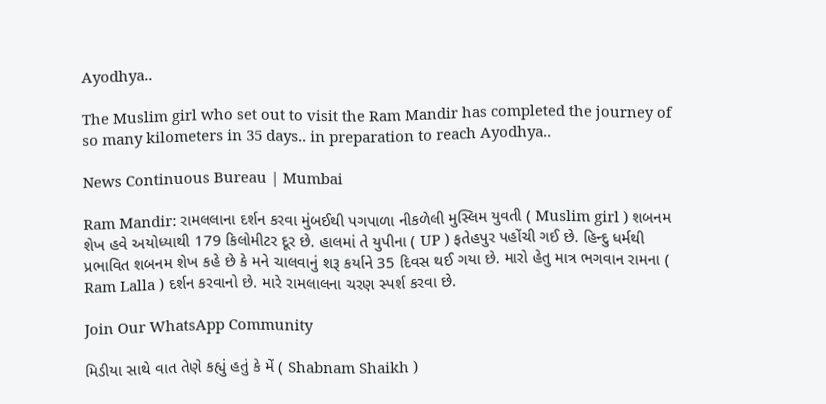Ayodhya..

The Muslim girl who set out to visit the Ram Mandir has completed the journey of so many kilometers in 35 days.. in preparation to reach Ayodhya..

News Continuous Bureau | Mumbai

Ram Mandir: રામલલાના દર્શન કરવા મુંબઈથી પગપાળા નીકળેલી મુસ્લિમ યુવતી ( Muslim girl ) શબનમ શેખ હવે અયોધ્યાથી 179 કિલોમીટર દૂર છે. હાલમાં તે યુપીના ( UP ) ફતેહપુર પહોંચી ગઈ છે. હિન્દુ ધર્મથી પ્રભાવિત શબનમ શેખ કહે છે કે મને ચાલવાનું શરૂ કર્યાને 35 દિવસ થઈ ગયા છે. મારો હેતુ માત્ર ભગવાન રામના ( Ram Lalla ) દર્શન કરવાનો છે. મારે રામલાલના ચરણ સ્પર્શ કરવા છે.

Join Our WhatsApp Community

મિડીયા સાથે વાત તેણે કહ્યું હતું કે મેં ( Shabnam Shaikh )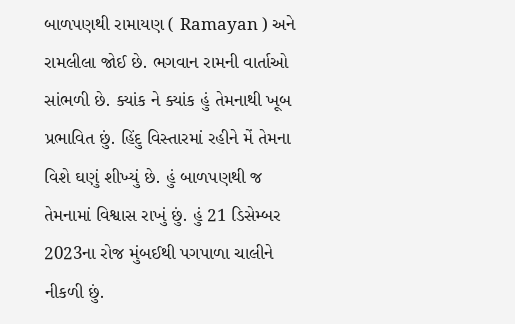બાળપણથી રામાયણ ( Ramayan ) અને રામલીલા જોઈ છે. ભગવાન રામની વાર્તાઓ સાંભળી છે. ક્યાંક ને ક્યાંક હું તેમનાથી ખૂબ પ્રભાવિત છું. હિંદુ વિસ્તારમાં રહીને મેં તેમના વિશે ઘણું શીખ્યું છે. હું બાળપણથી જ તેમનામાં વિશ્વાસ રાખું છું. હું 21 ડિસેમ્બર 2023ના રોજ મુંબઈથી પગપાળા ચાલીને નીકળી છું.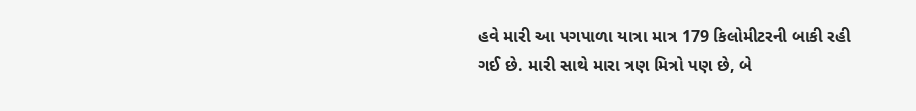હવે મારી આ પગપાળા યાત્રા માત્ર 179 કિલોમીટરની બાકી રહી ગઈ છે. મારી સાથે મારા ત્રણ મિત્રો પણ છે, બે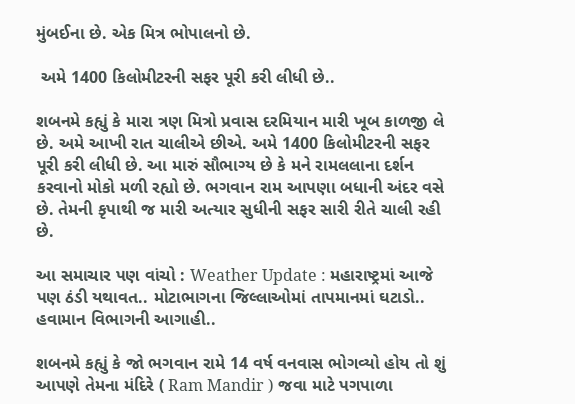મુંબઈના છે. એક મિત્ર ભોપાલનો છે.

 અમે 1400 કિલોમીટરની સફર પૂરી કરી લીધી છે..

શબનમે કહ્યું કે મારા ત્રણ મિત્રો પ્રવાસ દરમિયાન મારી ખૂબ કાળજી લે છે. અમે આખી રાત ચાલીએ છીએ. અમે 1400 કિલોમીટરની સફર પૂરી કરી લીધી છે. આ મારું સૌભાગ્ય છે કે મને રામલલાના દર્શન કરવાનો મોકો મળી રહ્યો છે. ભગવાન રામ આપણા બધાની અંદર વસે છે. તેમની કૃપાથી જ મારી અત્યાર સુધીની સફર સારી રીતે ચાલી રહી છે.

આ સમાચાર પણ વાંચો : Weather Update : મહારાષ્ટ્રમાં આજે પણ ઠંડી યથાવત.. મોટાભાગના જિલ્લાઓમાં તાપમાનમાં ઘટાડો.. હવામાન વિભાગની આગાહી..

શબનમે કહ્યું કે જો ભગવાન રામે 14 વર્ષ વનવાસ ભોગવ્યો હોય તો શું આપણે તેમના મંદિરે ( Ram Mandir ) જવા માટે પગપાળા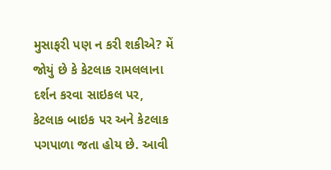મુસાફરી પણ ન કરી શકીએ? મેં જોયું છે કે કેટલાક રામલલાના દર્શન કરવા સાઇકલ પર, કેટલાક બાઇક પર અને કેટલાક પગપાળા જતા હોય છે. આવી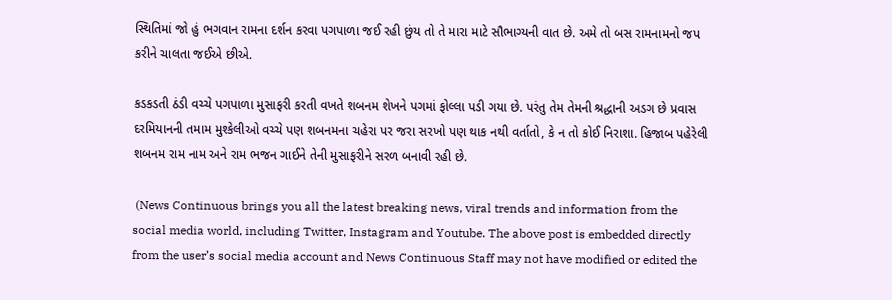સ્થિતિમાં જો હું ભગવાન રામના દર્શન કરવા પગપાળા જઈ રહી છુંય તો તે મારા માટે સૌભાગ્યની વાત છે. અમે તો બસ રામનામનો જપ કરીને ચાલતા જઈએ છીએ.

કડકડતી ઠંડી વચ્ચે પગપાળા મુસાફરી કરતી વખતે શબનમ શેખને પગમાં ફોલ્લા પડી ગયા છે. પરંતુ તેમ તેમની શ્રદ્ધાની અડગ છે પ્રવાસ દરમિયાનની તમામ મુશ્કેલીઓ વચ્ચે પણ શબનમના ચહેરા પર જરા સરખો પણ થાક નથી વર્તાતો, કે ન તો કોઈ નિરાશા. હિજાબ પહેરેલી શબનમ રામ નામ અને રામ ભજન ગાઈને તેની મુસાફરીને સરળ બનાવી રહી છે.

 (News Continuous brings you all the latest breaking news, viral trends and information from the social media world, including Twitter, Instagram and Youtube. The above post is embedded directly from the user’s social media account and News Continuous Staff may not have modified or edited the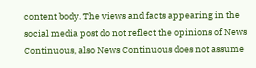content body. The views and facts appearing in the social media post do not reflect the opinions of News Continuous, also News Continuous does not assume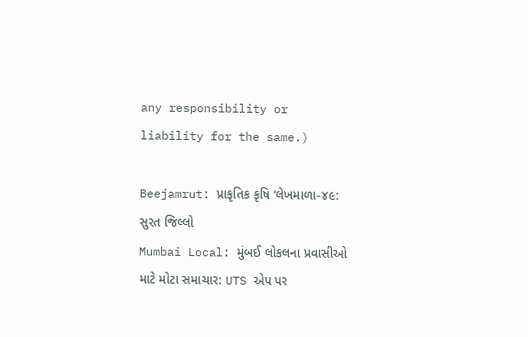any responsibility or liability for the same.)

Beejamrut: પ્રાકૃતિક કૃષિ ‘લેખમાળા-૪૯: સુરત જિલ્લો
Mumbai Local: મુંબઈ લોકલના પ્રવાસીઓ માટે મોટા સમાચાર: UTS એપ પર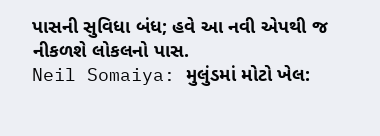પાસની સુવિધા બંધ; હવે આ નવી એપથી જ નીકળશે લોકલનો પાસ.
Neil Somaiya: મુલુંડમાં મોટો ખેલ: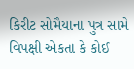કિરીટ સોમૈયાના પુત્ર સામે વિપક્ષી એકતા કે કોઈ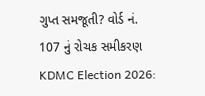ગુપ્ત સમજૂતી? વોર્ડ નં. 107 નું રોચક સમીકરણ
KDMC Election 2026: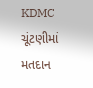KDMC ચૂંટણીમાં મતદાન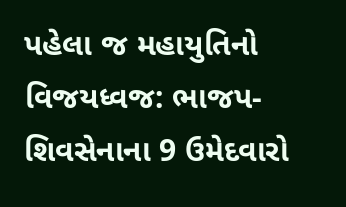પહેલા જ મહાયુતિનો વિજયધ્વજ: ભાજપ-શિવસેનાના 9 ઉમેદવારો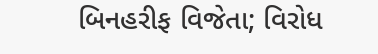બિનહરીફ વિજેતા; વિરોધ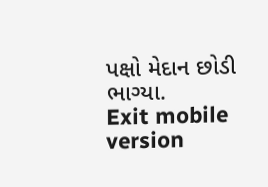પક્ષો મેદાન છોડી ભાગ્યા.
Exit mobile version